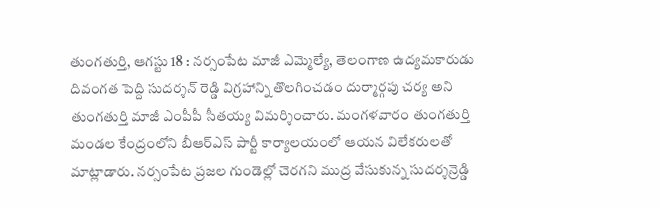తుంగతుర్తి, ఆగస్టు 18 : నర్సంపేట మాజీ ఎమ్మెల్యే, తెలంగాణ ఉద్యమకారుడు దివంగత పెద్ది సుదర్శన్ రెడ్డి విగ్రహాన్ని తొలగించడం దుర్మార్గపు చర్య అని తుంగతుర్తి మాజీ ఎంపీపీ సీతయ్య విమర్శించారు. మంగళవారం తుంగతుర్తి మండల కేంద్రంలోని బీఆర్ఎస్ పార్టీ కార్యాలయంలో ఆయన విలేకరులతో మాట్లాడారు. నర్సంపేట ప్రజల గుండెల్లో చెరగని ముద్ర వేసుకున్న సుదర్శన్రెడ్డి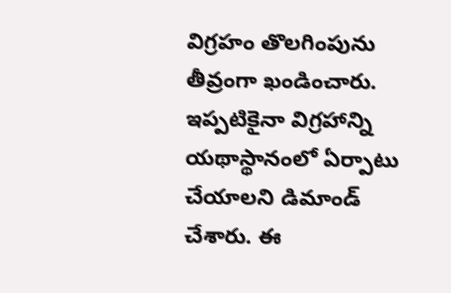విగ్రహం తొలగింపును తీవ్రంగా ఖండించారు. ఇప్పటికైనా విగ్రహాన్ని యథాస్థానంలో ఏర్పాటు చేయాలని డిమాండ్ చేశారు. ఈ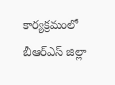కార్యక్రమంలో బీఆర్ఎస్ జిల్లా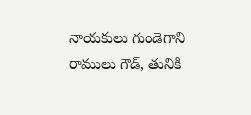నాయకులు గుండెగాని రాములు గౌడ్, తునికి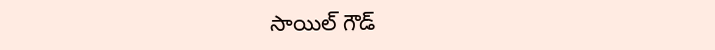సాయిల్ గౌడ్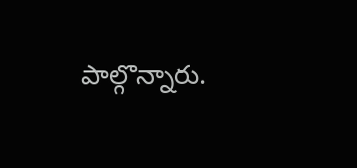పాల్గొన్నారు.